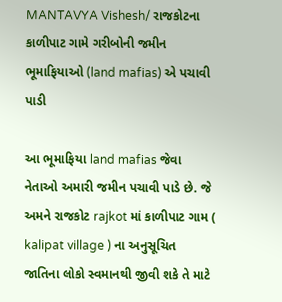MANTAVYA Vishesh/ રાજકોટના કાળીપાટ ગામે ગરીબોની જમીન ભૂમાફિયાઓ (land mafias) એ પચાવી પાડી

આ ભૂમાફિયા land mafias જેવા નેતાઓ અમારી જમીન પચાવી પાડે છે. જે અમને રાજકોટ rajkot માં કાળીપાટ ગામ ( kalipat village ) ના અનુસૂચિત જાતિના લોકો સ્વમાનથી જીવી શકે તે માટે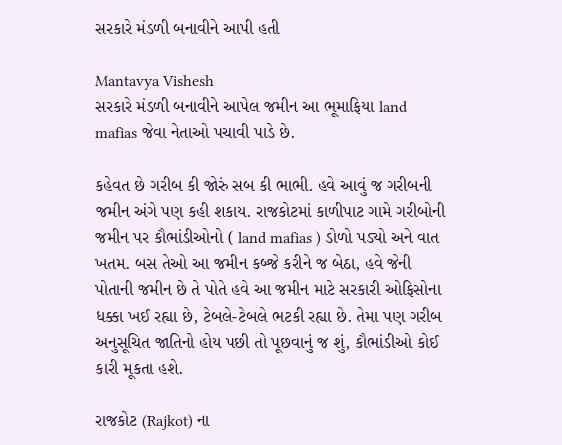સરકારે મંડળી બનાવીને આપી હતી

Mantavya Vishesh
સરકારે મંડળી બનાવીને આપેલ જમીન આ ભૂમાફિયા land mafias જેવા નેતાઓ પચાવી પાડે છે.

કહેવત છે ગરીબ કી જોરું સબ કી ભાભી. હવે આવું જ ગરીબની જમીન અંગે પણ કહી શકાય. રાજકોટમાં કાળીપાટ ગામે ગરીબોની જમીન પર કૌભાંડીઓનો ( land mafias ) ડોળો પડ્યો અને વાત ખતમ. બસ તેઓ આ જમીન કબ્જે કરીને જ બેઠા, હવે જેની પોતાની જમીન છે તે પોતે હવે આ જમીન માટે સરકારી ઓફિસોના ધક્કા ખઈ રહ્યા છે, ટેબલે-ટેબલે ભટકી રહ્યા છે. તેમા પણ ગરીબ અનુસૂચિત જાતિનો હોય પછી તો પૂછવાનું જ શું, કૌભાંડીઓ કોઈ કારી મૂકતા હશે.

રાજકોટ (Rajkot) ના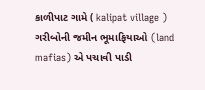કાળીપાટ ગામે ( kalipat village ) ગરીબોની જમીન ભૂમાફિયાઓ (land mafias) એ પચાવી પાડી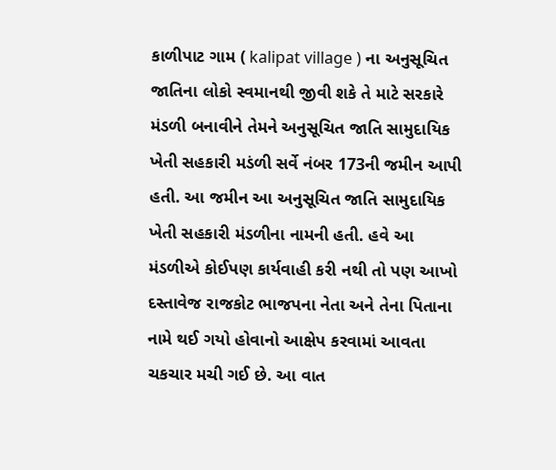કાળીપાટ ગામ ( kalipat village ) ના અનુસૂચિત જાતિના લોકો સ્વમાનથી જીવી શકે તે માટે સરકારે મંડળી બનાવીને તેમને અનુસૂચિત જાતિ સામુદાયિક ખેતી સહકારી મડંળી સર્વે નંબર 173ની જમીન આપી હતી. આ જમીન આ અનુસૂચિત જાતિ સામુદાયિક ખેતી સહકારી મંડળીના નામની હતી. હવે આ મંડળીએ કોઈપણ કાર્યવાહી કરી નથી તો પણ આખો દસ્તાવેજ રાજકોટ ભાજપના નેતા અને તેના પિતાના નામે થઈ ગયો હોવાનો આક્ષેપ કરવામાં આવતા ચકચાર મચી ગઈ છે. આ વાત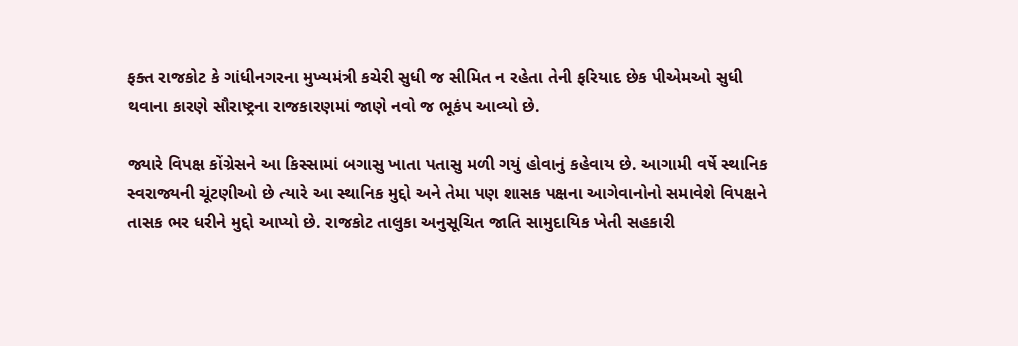ફક્ત રાજકોટ કે ગાંધીનગરના મુખ્યમંત્રી કચેરી સુધી જ સીમિત ન રહેતા તેની ફરિયાદ છેક પીએમઓ સુધી થવાના કારણે સૌરાષ્ટ્રના રાજકારણમાં જાણે નવો જ ભૂકંપ આવ્યો છે.

જ્યારે વિપક્ષ કોંગ્રેસને આ કિસ્સામાં બગાસુ ખાતા પતાસુ મળી ગયું હોવાનું કહેવાય છે. આગામી વર્ષે સ્થાનિક સ્વરાજ્યની ચૂંટણીઓ છે ત્યારે આ સ્થાનિક મુદ્દો અને તેમા પણ શાસક પક્ષના આગેવાનોનો સમાવેશે વિપક્ષને તાસક ભર ધરીને મુદ્દો આપ્યો છે. રાજકોટ તાલુકા અનુસૂચિત જાતિ સામુદાયિક ખેતી સહકારી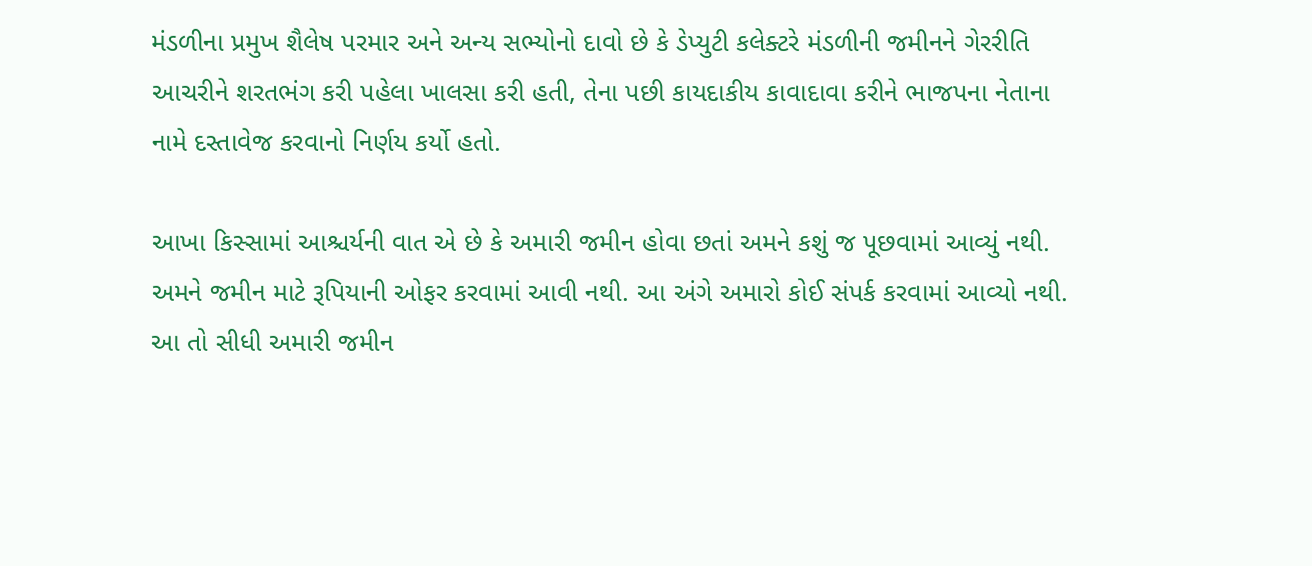મંડળીના પ્રમુખ શૈલેષ પરમાર અને અન્ય સભ્યોનો દાવો છે કે ડેપ્યુટી કલેક્ટરે મંડળીની જમીનને ગેરરીતિ આચરીને શરતભંગ કરી પહેલા ખાલસા કરી હતી, તેના પછી કાયદાકીય કાવાદાવા કરીને ભાજપના નેતાના નામે દસ્તાવેજ કરવાનો નિર્ણય કર્યો હતો.

આખા કિસ્સામાં આશ્ચર્યની વાત એ છે કે અમારી જમીન હોવા છતાં અમને કશું જ પૂછવામાં આવ્યું નથી. અમને જમીન માટે રૂપિયાની ઓફર કરવામાં આવી નથી. આ અંગે અમારો કોઈ સંપર્ક કરવામાં આવ્યો નથી. આ તો સીધી અમારી જમીન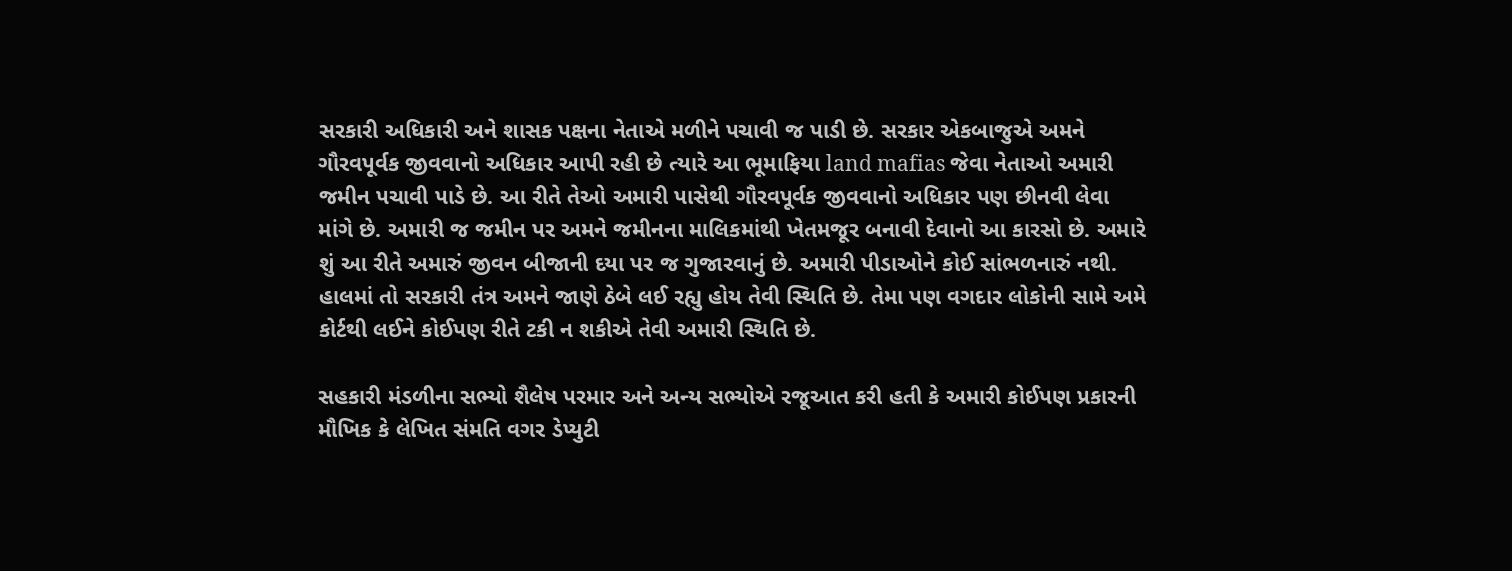સરકારી અધિકારી અને શાસક પક્ષના નેતાએ મળીને પચાવી જ પાડી છે. સરકાર એકબાજુએ અમને ગૌરવપૂર્વક જીવવાનો અધિકાર આપી રહી છે ત્યારે આ ભૂમાફિયા land mafias જેવા નેતાઓ અમારી જમીન પચાવી પાડે છે. આ રીતે તેઓ અમારી પાસેથી ગૌરવપૂર્વક જીવવાનો અધિકાર પણ છીનવી લેવા માંગે છે. અમારી જ જમીન પર અમને જમીનના માલિકમાંથી ખેતમજૂર બનાવી દેવાનો આ કારસો છે. અમારે શું આ રીતે અમારું જીવન બીજાની દયા પર જ ગુજારવાનું છે. અમારી પીડાઓને કોઈ સાંભળનારું નથી. હાલમાં તો સરકારી તંત્ર અમને જાણે ઠેબે લઈ રહ્યુ હોય તેવી સ્થિતિ છે. તેમા પણ વગદાર લોકોની સામે અમે કોર્ટથી લઈને કોઈપણ રીતે ટકી ન શકીએ તેવી અમારી સ્થિતિ છે.

સહકારી મંડળીના સભ્યો શૈલેષ પરમાર અને અન્ય સભ્યોએ રજૂઆત કરી હતી કે અમારી કોઈપણ પ્રકારની મૌખિક કે લેખિત સંમતિ વગર ડેપ્યુટી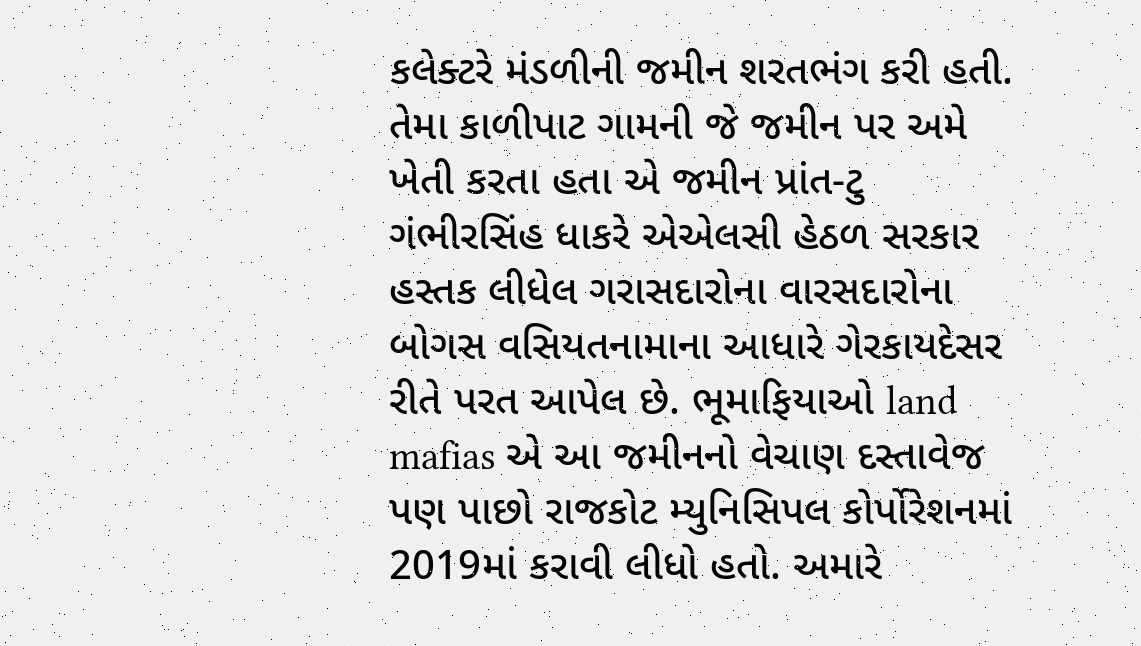કલેક્ટરે મંડળીની જમીન શરતભંગ કરી હતી. તેમા કાળીપાટ ગામની જે જમીન પર અમે ખેતી કરતા હતા એ જમીન પ્રાંત-ટુ ગંભીરસિંહ ધાકરે એએલસી હેઠળ સરકાર હસ્તક લીધેલ ગરાસદારોના વારસદારોના બોગસ વસિયતનામાના આધારે ગેરકાયદેસર રીતે પરત આપેલ છે. ભૂમાફિયાઓ land mafias એ આ જમીનનો વેચાણ દસ્તાવેજ પણ પાછો રાજકોટ મ્યુનિસિપલ કોર્પોરેશનમાં 2019માં કરાવી લીધો હતો. અમારે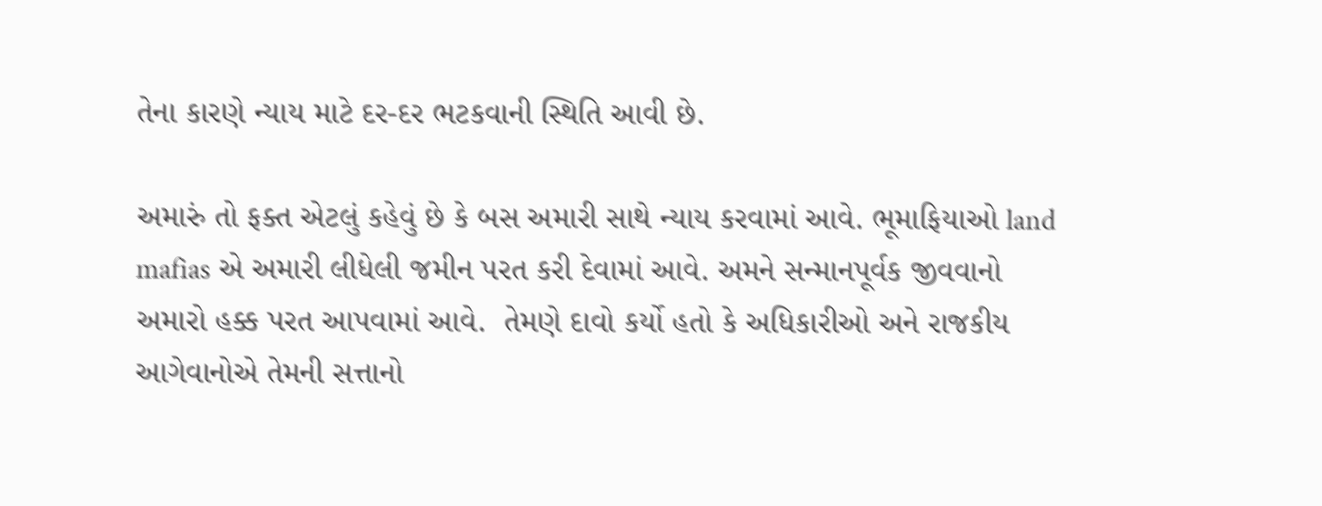તેના કારણે ન્યાય માટે દર-દર ભટકવાની સ્થિતિ આવી છે.

અમારું તો ફક્ત એટલું કહેવું છે કે બસ અમારી સાથે ન્યાય કરવામાં આવે. ભૂમાફિયાઓ land mafias એ અમારી લીધેલી જમીન પરત કરી દેવામાં આવે. અમને સન્માનપૂર્વક જીવવાનો અમારો હક્ક પરત આપવામાં આવે.  તેમણે દાવો કર્યો હતો કે અધિકારીઓ અને રાજકીય આગેવાનોએ તેમની સત્તાનો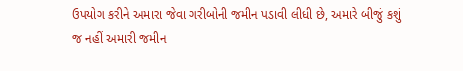ઉપયોગ કરીને અમારા જેવા ગરીબોની જમીન પડાવી લીધી છે, અમારે બીજું કશું જ નહીં અમારી જમીન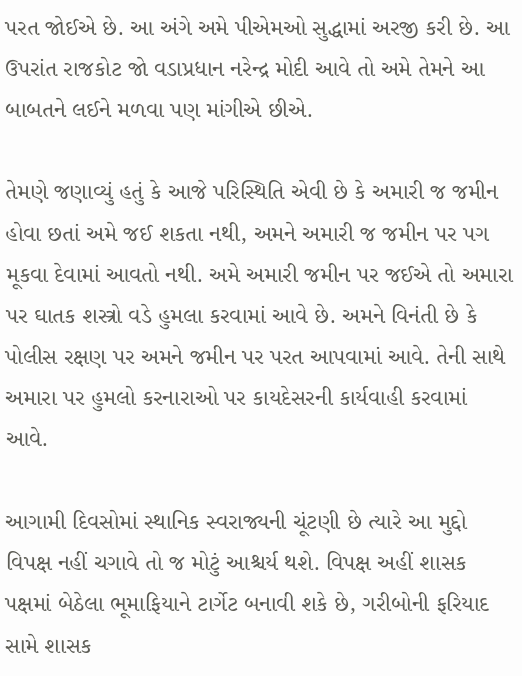પરત જોઈએ છે. આ અંગે અમે પીએમઓ સુદ્ધામાં અરજી કરી છે. આ ઉપરાંત રાજકોટ જો વડાપ્રધાન નરેન્દ્ર મોદી આવે તો અમે તેમને આ બાબતને લઈને મળવા પણ માંગીએ છીએ.

તેમણે જણાવ્યું હતું કે આજે પરિસ્થિતિ એવી છે કે અમારી જ જમીન હોવા છતાં અમે જઈ શકતા નથી, અમને અમારી જ જમીન પર પગ મૂકવા દેવામાં આવતો નથી. અમે અમારી જમીન પર જઈએ તો અમારા પર ઘાતક શસ્ત્રો વડે હુમલા કરવામાં આવે છે. અમને વિનંતી છે કે પોલીસ રક્ષણ પર અમને જમીન પર પરત આપવામાં આવે. તેની સાથે અમારા પર હુમલો કરનારાઓ પર કાયદેસરની કાર્યવાહી કરવામાં આવે.

આગામી દિવસોમાં સ્થાનિક સ્વરાજ્યની ચૂંટણી છે ત્યારે આ મુદ્દો વિપક્ષ નહીં ચગાવે તો જ મોટું આશ્ચર્ય થશે. વિપક્ષ અહીં શાસક પક્ષમાં બેઠેલા ભૂમાફિયાને ટાર્ગેટ બનાવી શકે છે, ગરીબોની ફરિયાદ સામે શાસક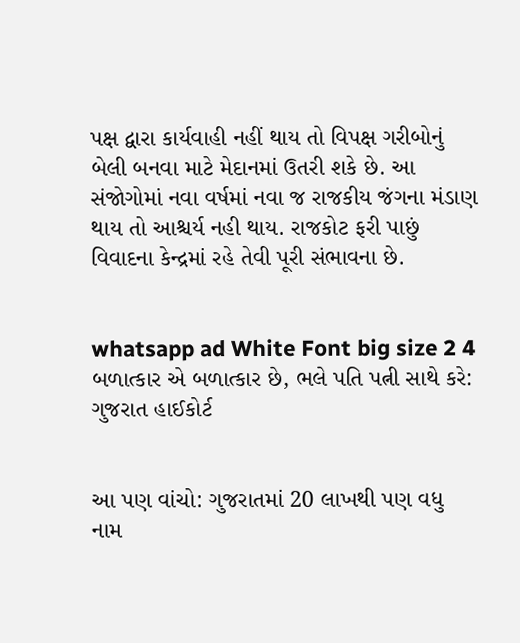પક્ષ દ્વારા કાર્યવાહી નહીં થાય તો વિપક્ષ ગરીબોનું બેલી બનવા માટે મેદાનમાં ઉતરી શકે છે. આ સંજોગોમાં નવા વર્ષમાં નવા જ રાજકીય જંગના મંડાણ થાય તો આશ્ચર્ય નહી થાય. રાજકોટ ફરી પાછું વિવાદના કેન્દ્રમાં રહે તેવી પૂરી સંભાવના છે.


whatsapp ad White Font big size 2 4 બળાત્કાર એ બળાત્કાર છે, ભલે પતિ પત્ની સાથે કરે: ગુજરાત હાઈકોર્ટ


આ પણ વાંચો: ગુજરાતમાં 20 લાખથી પણ વધુ નામ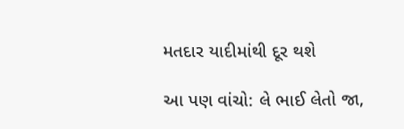મતદાર યાદીમાંથી દૂર થશે

આ પણ વાંચો: લે ભાઈ લેતો જા,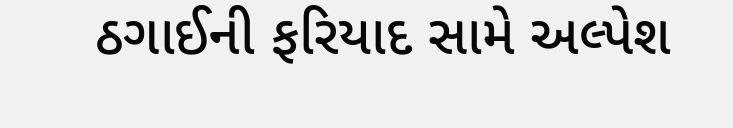ઠગાઈની ફરિયાદ સામે અલ્પેશ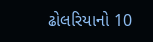ઢોલરિયાનો 10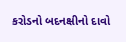કરોડનો બદનક્ષીનો દાવો